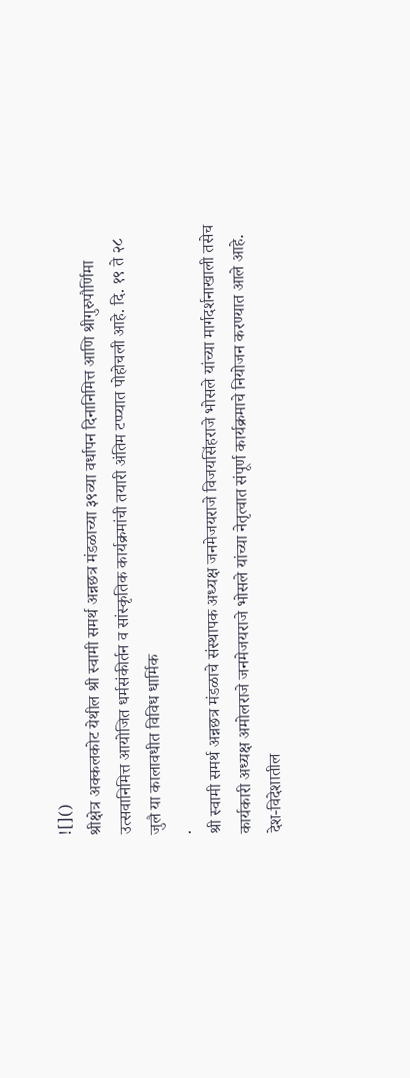![]()
श्रीक्षेत्र अक्कलकोट येथील श्री स्वामी समर्थ अन्नछत्र मंडळाच्या ३९व्या वर्धापन दिनानिमित्त आणि श्रीगुरुपौर्णिमा उत्सवानिमित्त आयोजित धर्मसंकीर्तन व सांस्कृतिक कार्यक्रमांची तयारी अंतिम टप्प्यात पोहोचली आहे. दि. १९ ते २८ जुलै या कालावधीत विविध धार्मिक
.
श्री स्वामी समर्थ अन्नछत्र मंडळाचे संस्थापक अध्यक्ष जनमेजयराजे विजयसिंहराजे भोसले यांच्या मार्गदर्शनाखाली तसेच कार्यकारी अध्यक्ष अमोलराजे जनमेजयराजे भोसले यांच्या नेतृत्वात संपूर्ण कार्यक्रमाचे नियोजन करण्यात आले आहे. देश-विदेशातील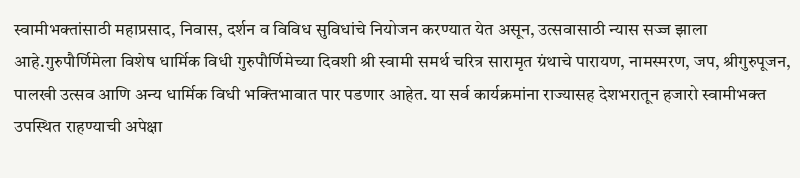स्वामीभक्तांसाठी महाप्रसाद, निवास, दर्शन व विविध सुविधांचे नियोजन करण्यात येत असून, उत्सवासाठी न्यास सज्ज झाला आहे.गुरुपौर्णिमेला विशेष धार्मिक विधी गुरुपौर्णिमेच्या दिवशी श्री स्वामी समर्थ चरित्र सारामृत ग्रंथाचे पारायण, नामस्मरण, जप, श्रीगुरुपूजन, पालखी उत्सव आणि अन्य धार्मिक विधी भक्तिभावात पार पडणार आहेत. या सर्व कार्यक्रमांना राज्यासह देशभरातून हजारो स्वामीभक्त उपस्थित राहण्याची अपेक्षा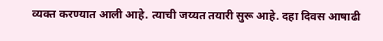व्यक्त करण्यात आली आहे. त्याची जय्यत तयारी सुरू आहे. दहा दिवस आषाढी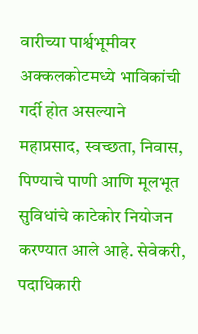वारीच्या पार्श्वभूमीवर अक्कलकोटमध्ये भाविकांची गर्दी होत असल्याने महाप्रसाद, स्वच्छता, निवास, पिण्याचे पाणी आणि मूलभूत सुविधांचे काटेकोर नियोजन करण्यात आले आहे. सेवेकरी, पदाधिकारी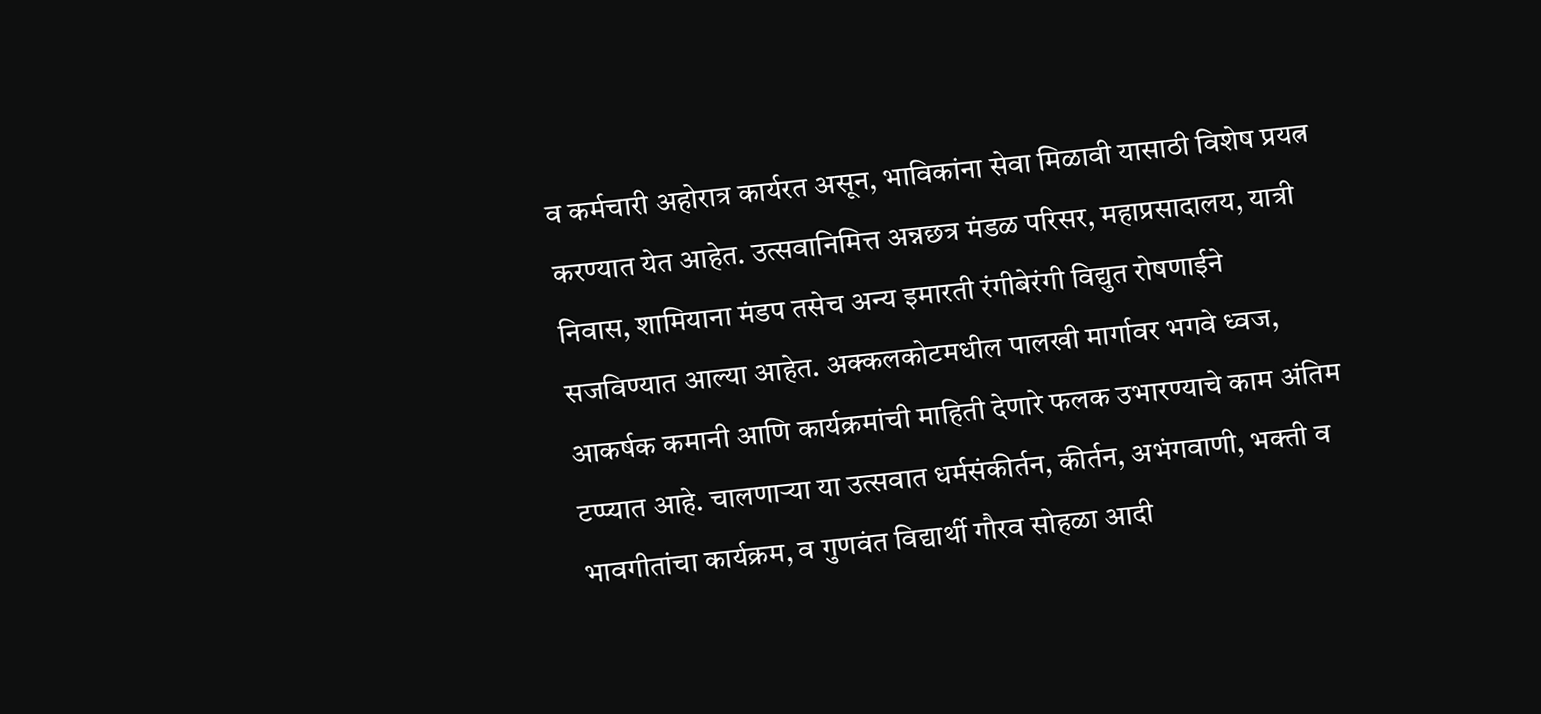व कर्मचारी अहोरात्र कार्यरत असून, भाविकांना सेवा मिळावी यासाठी विशेष प्रयत्न करण्यात येत आहेत. उत्सवानिमित्त अन्नछत्र मंडळ परिसर, महाप्रसादालय, यात्री निवास, शामियाना मंडप तसेच अन्य इमारती रंगीबेरंगी विद्युत रोषणाईने सजविण्यात आल्या आहेत. अक्कलकोटमधील पालखी मार्गावर भगवे ध्वज, आकर्षक कमानी आणि कार्यक्रमांची माहिती देणारे फलक उभारण्याचे काम अंतिम टप्प्यात आहे. चालणाऱ्या या उत्सवात धर्मसंकीर्तन, कीर्तन, अभंगवाणी, भक्ती व भावगीतांचा कार्यक्रम, व गुणवंत विद्यार्थी गौरव सोहळा आदी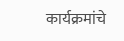कार्यक्रमांचे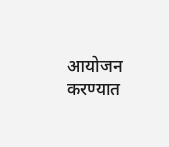आयोजन करण्यात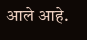आले आहे.